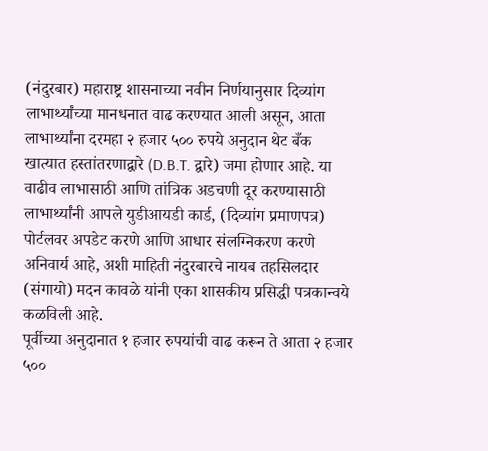(नंदुरबार) महाराष्ट्र शासनाच्या नवीन निर्णयानुसार दिव्यांग लाभार्थ्यांच्या मानधनात वाढ करण्यात आली असून, आता लाभार्थ्यांना दरमहा २ हजार ५०० रुपये अनुदान थेट बँक खात्यात हस्तांतरणाद्वारे (D.B.T. द्वारे) जमा होणार आहे. या वाढीव लाभासाठी आणि तांत्रिक अडचणी दूर करण्यासाठी लाभार्थ्यांनी आपले युडीआयडी कार्ड, (दिव्यांग प्रमाणपत्र) पोर्टलवर अपडेट करणे आणि आधार संलग्निकरण करणे अनिवार्य आहे, अशी माहिती नंदुरबारचे नायब तहसिलदार (संगायो) मदन कावळे यांनी एका शासकीय प्रसिद्धी पत्रकान्वये कळविली आहे.
पूर्वीच्या अनुदानात १ हजार रुपयांची वाढ करून ते आता २ हजार ५००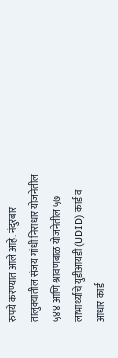रुपये करण्यात आले आहे. नंदुरबार तालुक्यातील संजय गांधी निराधार योजनेतील ५४४ आणि श्रावणबाळ योजनेतील ५७ लाभार्थ्यांचे युडीआयडी (UDID) कार्ड व आधार कार्ड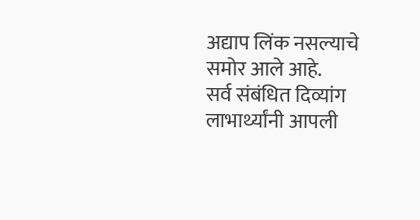अद्याप लिंक नसल्याचे समोर आले आहे.
सर्व संबंधित दिव्यांग लाभार्थ्यांनी आपली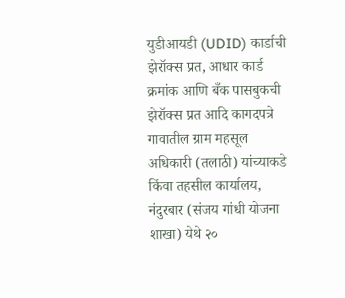युडीआयडी (UDID) कार्डाची झेरॉक्स प्रत, आधार कार्ड क्रमांक आणि बँक पासबुकची झेरॉक्स प्रत आदि कागदपत्रे गावातील ग्राम महसूल अधिकारी (तलाठी) यांच्याकडे किंवा तहसील कार्यालय, नंदुरबार (संजय गांधी योजना शाखा) येथे २०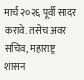मार्च २०२६ पूर्वी सादर करावे. तसेच अवर सचिव, महाराष्ट्र शासन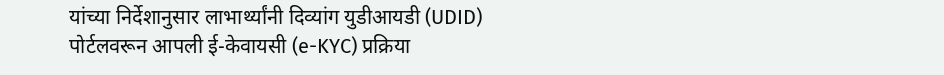यांच्या निर्देशानुसार लाभार्थ्यांनी दिव्यांग युडीआयडी (UDID) पोर्टलवरून आपली ई-केवायसी (e-KYC) प्रक्रिया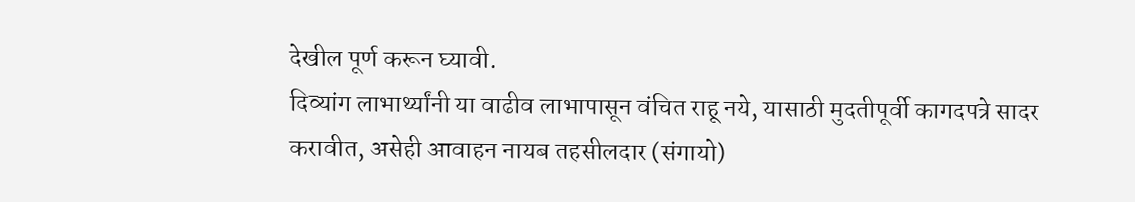देखील पूर्ण करून घ्यावी.
दिव्यांग लाभार्थ्यांनी या वाढीव लाभापासून वंचित राहू नये, यासाठी मुदतीपूर्वी कागदपत्रे सादर करावीत, असेही आवाहन नायब तहसीलदार (संगायो)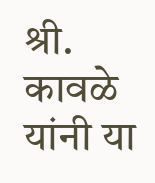श्री. कावळे यांनी या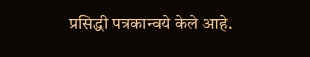प्रसिद्धी पत्रकान्वये केले आहे.